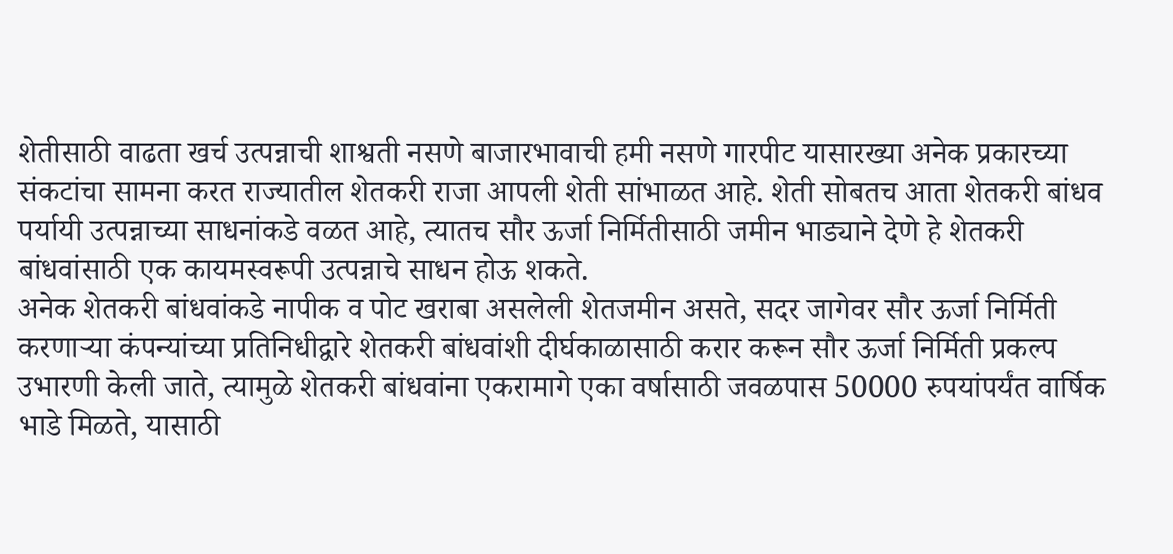शेतीसाठी वाढता खर्च उत्पन्नाची शाश्वती नसणे बाजारभावाची हमी नसणे गारपीट यासारख्या अनेक प्रकारच्या संकटांचा सामना करत राज्यातील शेतकरी राजा आपली शेती सांभाळत आहे. शेती सोबतच आता शेतकरी बांधव पर्यायी उत्पन्नाच्या साधनांकडे वळत आहे, त्यातच सौर ऊर्जा निर्मितीसाठी जमीन भाड्याने देणे हे शेतकरी बांधवांसाठी एक कायमस्वरूपी उत्पन्नाचे साधन होऊ शकते.
अनेक शेतकरी बांधवांकडे नापीक व पोट खराबा असलेली शेतजमीन असते, सदर जागेवर सौर ऊर्जा निर्मिती करणाऱ्या कंपन्यांच्या प्रतिनिधीद्वारे शेतकरी बांधवांशी दीर्घकाळासाठी करार करून सौर ऊर्जा निर्मिती प्रकल्प उभारणी केली जाते, त्यामुळे शेतकरी बांधवांना एकरामागे एका वर्षासाठी जवळपास 50000 रुपयांपर्यंत वार्षिक भाडे मिळते, यासाठी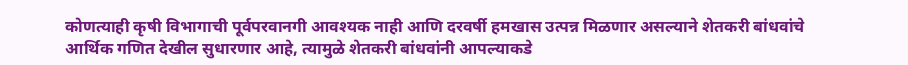कोणत्याही कृषी विभागाची पूर्वपरवानगी आवश्यक नाही आणि दरवर्षी हमखास उत्पन्न मिळणार असल्याने शेतकरी बांधवांचे आर्थिक गणित देखील सुधारणार आहे, त्यामुळे शेतकरी बांधवांनी आपल्याकडे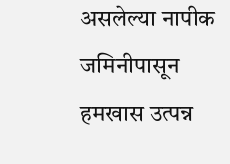असलेल्या नापीक जमिनीपासून हमखास उत्पन्न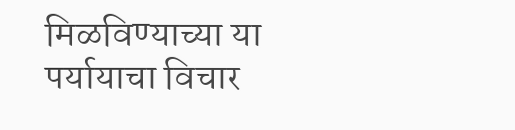मिळविण्याच्या या पर्यायाचा विचार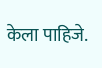केला पाहिजे.